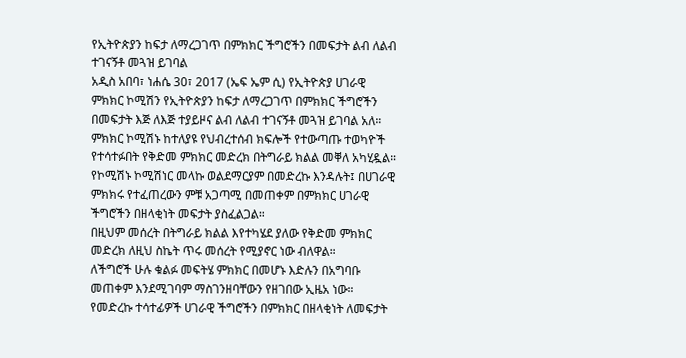የኢትዮጵያን ከፍታ ለማረጋገጥ በምክክር ችግሮችን በመፍታት ልብ ለልብ ተገናኝቶ መጓዝ ይገባል
አዲስ አበባ፣ ነሐሴ 30፣ 2017 (ኤፍ ኤም ሲ) የኢትዮጵያ ሀገራዊ ምክክር ኮሚሽን የኢትዮጵያን ከፍታ ለማረጋገጥ በምክክር ችግሮችን በመፍታት እጅ ለእጅ ተያይዞና ልብ ለልብ ተገናኝቶ መጓዝ ይገባል አለ።
ምክክር ኮሚሽኑ ከተለያዩ የህብረተሰብ ክፍሎች የተውጣጡ ተወካዮች የተሳተፉበት የቅድመ ምክክር መድረክ በትግራይ ክልል መቐለ አካሂዷል።
የኮሚሽኑ ኮሚሽነር መላኩ ወልደማርያም በመድረኩ እንዳሉት፤ በሀገራዊ ምክክሩ የተፈጠረውን ምቹ አጋጣሚ በመጠቀም በምክክር ሀገራዊ ችግሮችን በዘላቂነት መፍታት ያስፈልጋል።
በዚህም መሰረት በትግራይ ክልል እየተካሄደ ያለው የቅድመ ምክክር መድረክ ለዚህ ስኬት ጥሩ መሰረት የሚያኖር ነው ብለዋል።
ለችግሮች ሁሉ ቁልፉ መፍትሄ ምክክር በመሆኑ እድሉን በአግባቡ መጠቀም እንደሚገባም ማስገንዘባቸውን የዘገበው ኢዜአ ነው።
የመድረኩ ተሳተፊዎች ሀገራዊ ችግሮችን በምክክር በዘላቂነት ለመፍታት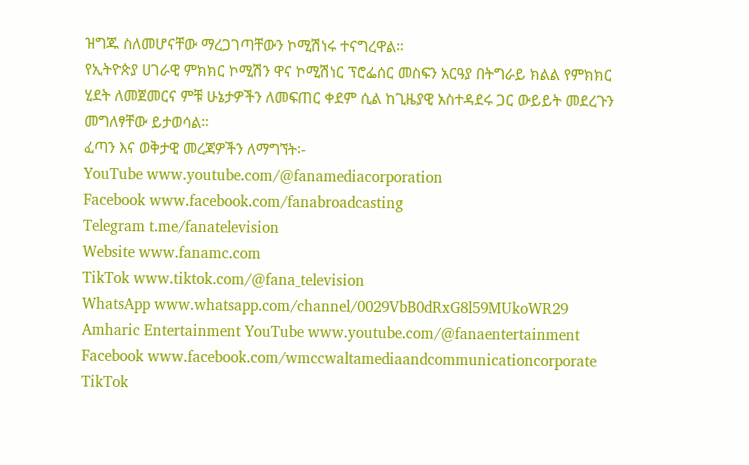ዝግጁ ስለመሆናቸው ማረጋገጣቸውን ኮሚሽነሩ ተናግረዋል።
የኢትዮጵያ ሀገራዊ ምክክር ኮሚሽን ዋና ኮሚሽነር ፕሮፌሰር መስፍን አርዓያ በትግራይ ክልል የምክክር ሂደት ለመጀመርና ምቹ ሁኔታዎችን ለመፍጠር ቀደም ሲል ከጊዜያዊ አስተዳደሩ ጋር ውይይት መደረጉን መግለፃቸው ይታወሳል።
ፈጣን እና ወቅታዊ መረጃዎችን ለማግኘት፡-
YouTube www.youtube.com/@fanamediacorporation
Facebook www.facebook.com/fanabroadcasting
Telegram t.me/fanatelevision
Website www.fanamc.com
TikTok www.tiktok.com/@fana_television
WhatsApp www.whatsapp.com/channel/0029VbB0dRxG8l59MUkoWR29
Amharic Entertainment YouTube www.youtube.com/@fanaentertainment
Facebook www.facebook.com/wmccwaltamediaandcommunicationcorporate
TikTok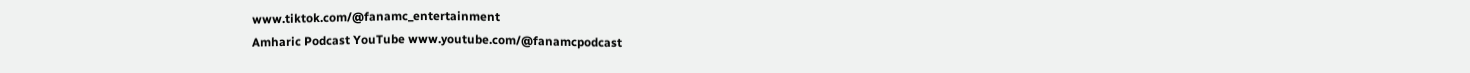www.tiktok.com/@fanamc_entertainment
Amharic Podcast YouTube www.youtube.com/@fanamcpodcast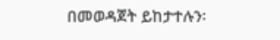በመወዳጀት ይከታተሉን፡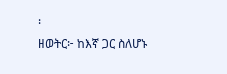፡
ዘወትር፦ ከእኛ ጋር ስለሆኑ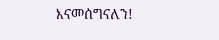እናመሰግናለን!